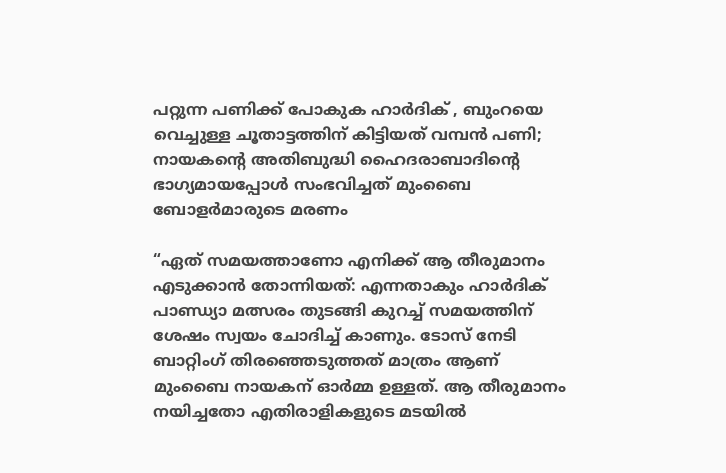പറ്റുന്ന പണിക്ക് പോകുക ഹാർദിക് , ബുംറയെ വെച്ചുള്ള ചൂതാട്ടത്തിന് കിട്ടിയത് വമ്പൻ പണി; നായകന്റെ അതിബുദ്ധി ഹൈദരാബാദിന്റെ ഭാഗ്യമായപ്പോൾ സംഭവിച്ചത് മുംബൈ ബോളർമാരുടെ മരണം

“ഏത് സമയത്താണോ എനിക്ക് ആ തീരുമാനം എടുക്കാൻ തോന്നിയത്: എന്നതാകും ഹാർദിക് പാണ്ഡ്യാ മത്സരം തുടങ്ങി കുറച്ച് സമയത്തിന് ശേഷം സ്വയം ചോദിച്ച് കാണും. ടോസ് നേടി ബാറ്റിംഗ് തിരഞ്ഞെടുത്തത് മാത്രം ആണ് മുംബൈ നായകന് ഓർമ്മ ഉള്ളത്. ആ തീരുമാനം നയിച്ചതോ എതിരാളികളുടെ മടയിൽ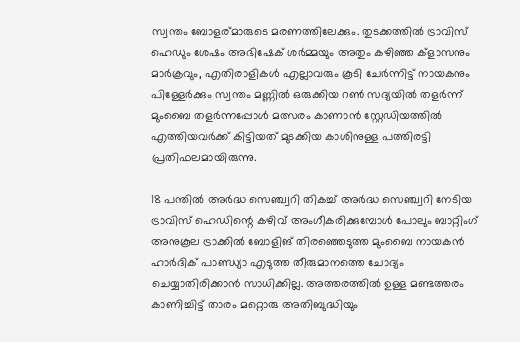സ്വന്തം ബോളര്മാരുടെ മരണത്തിലേക്കും. തുടക്കത്തിൽ ട്രാവിസ് ഹെഡും ശേഷം അഭിഷേക് ശർമ്മയും അതും കഴിഞ്ഞ ക്ളാസനും മാർക്രവും, എതിരാളികൾ എല്ലാവരും കൂടി ചേർന്നിട്ട് നായകനും പിള്ളേർക്കും സ്വന്തം മണ്ണിൽ ഒരുക്കിയ റൺ സദ്യയിൽ തളർന്ന് മുംബൈ തളർന്നപ്പോൾ മത്സരം കാണാൻ സ്റ്റേഡിയത്തിൽ എത്തിയവർക്ക് കിട്ടിയത് മുടക്കിയ കാശിനുള്ള പത്തിരട്ടി പ്രതിഫലമായിരുന്നു.

18 പന്തിൽ അർദ്ധ സെഞ്ച്വറി തികച്ച് അർദ്ധ സെഞ്ച്വറി നേടിയ ട്രാവിസ് ഹെഡിന്റെ കഴിവ് അംഗീകരിക്കുമ്പോൾ പോലും ബാറ്റിംഗ് അനുകൂല ട്രാക്കിൽ ബോളിങ് തിരഞ്ഞെടുത്ത മുംബൈ നായകൻ ഹാർദിക് പാണ്ഡ്യാ എടുത്ത തീരുമാനത്തെ ചോദ്യം ചെയ്യാതിരിക്കാൻ സാധിക്കില്ല. അത്തരത്തിൽ ഉള്ള മണ്ടത്തരം കാണിച്ചിട്ട് താരം മറ്റൊരു അതിബുദ്ധിയും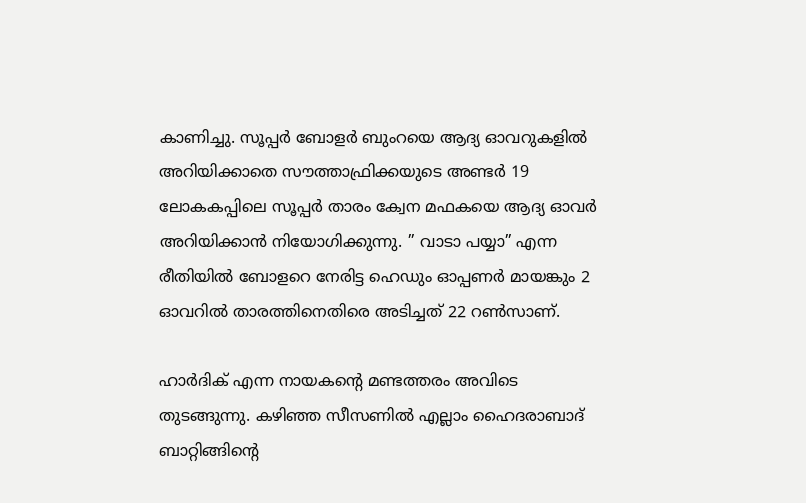കാണിച്ചു. സൂപ്പർ ബോളർ ബുംറയെ ആദ്യ ഓവറുകളിൽ അറിയിക്കാതെ സൗത്താഫ്രിക്കയുടെ അണ്ടർ 19 ലോകകപ്പിലെ സൂപ്പർ താരം ക്വേന മഫകയെ ആദ്യ ഓവർ അറിയിക്കാൻ നിയോഗിക്കുന്നു. ” വാടാ പയ്യാ” എന്ന രീതിയിൽ ബോളറെ നേരിട്ട ഹെഡും ഓപ്പണർ മായങ്കും 2 ഓവറിൽ താരത്തിനെതിരെ അടിച്ചത് 22 റൺസാണ്.

ഹാർദിക് എന്ന നായകന്റെ മണ്ടത്തരം അവിടെ തുടങ്ങുന്നു. കഴിഞ്ഞ സീസണിൽ എല്ലാം ഹൈദരാബാദ് ബാറ്റിങ്ങിന്റെ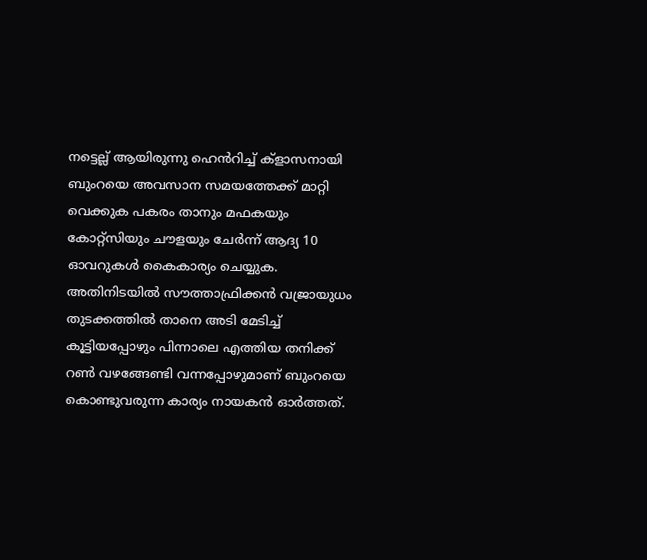നട്ടെല്ല് ആയിരുന്നു ഹെൻറിച്ച് ക്ളാസനായി ബുംറയെ അവസാന സമയത്തേക്ക് മാറ്റി വെക്കുക പകരം താനും മഫകയും കോറ്റ്‌സിയും ചൗളയും ചേർന്ന് ആദ്യ 10 ഓവറുകൾ കൈകാര്യം ചെയ്യുക. അതിനിടയിൽ സൗത്താഫ്രിക്കൻ വജ്രായുധം തുടക്കത്തിൽ താനെ അടി മേടിച്ച് കൂട്ടിയപ്പോഴും പിന്നാലെ എത്തിയ തനിക്ക് റൺ വഴങ്ങേണ്ടി വന്നപ്പോഴുമാണ് ബുംറയെ കൊണ്ടുവരുന്ന കാര്യം നായകൻ ഓർത്തത്.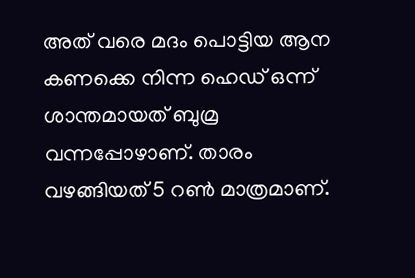അത് വരെ മദം പൊട്ടിയ ആന കണക്കെ നിന്ന ഹെഡ് ഒന്ന് ശാന്തമായത് ബുമ്ര വന്നപ്പോഴാണ്. താരം വഴങ്ങിയത് 5 റൺ മാത്രമാണ്.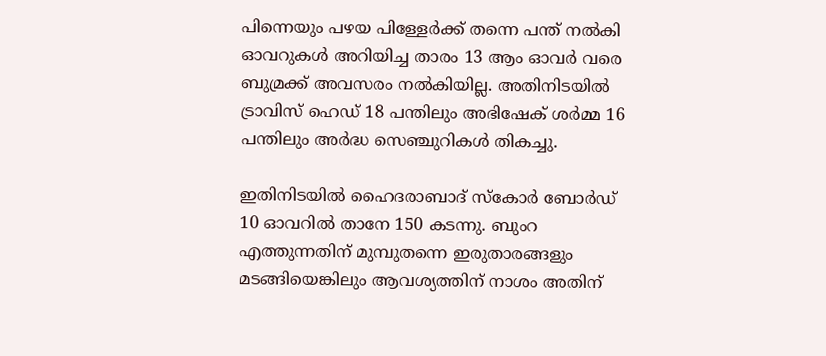പിന്നെയും പഴയ പിള്ളേർക്ക് തന്നെ പന്ത് നൽകി ഓവറുകൾ അറിയിച്ച താരം 13 ആം ഓവർ വരെ ബുമ്രക്ക് അവസരം നൽകിയില്ല. അതിനിടയിൽ ട്രാവിസ് ഹെഡ് 18 പന്തിലും അഭിഷേക് ശർമ്മ 16 പന്തിലും അർദ്ധ സെഞ്ചുറികൾ തികച്ചു.

ഇതിനിടയിൽ ഹൈദരാബാദ് സ്കോർ ബോർഡ് 10 ഓവറിൽ താനേ 150 കടന്നു. ബുംറ എത്തുന്നതിന് മുമ്പുതന്നെ ഇരുതാരങ്ങളും മടങ്ങിയെങ്കിലും ആവശ്യത്തിന് നാശം അതിന്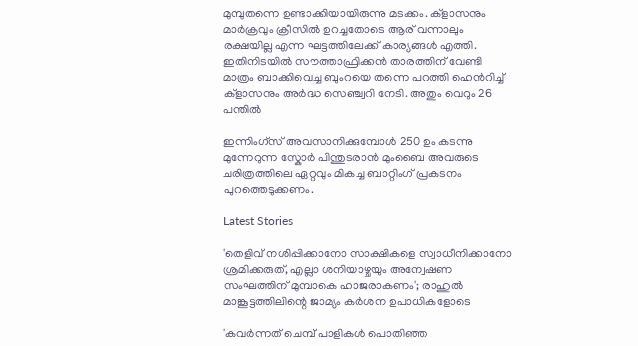മുമ്പുതന്നെ ഉണ്ടാക്കിയായിരുന്നു മടക്കം. ക്ളാസനും മാർക്രവും ക്രീസിൽ ഉറച്ചതോടെ ആര് വന്നാലും രക്ഷയില്ല എന്ന ഘട്ടത്തിലേക്ക് കാര്യങ്ങൾ എത്തി. ഇതിനിടയിൽ സൗത്താഫ്രിക്കൻ താരത്തിന് വേണ്ടി മാത്രം ബാക്കിവെച്ച ബുംറയെ തന്നെ പറത്തി ഹെൻറിച്ച് ക്ളാസനും അർദ്ധ സെഞ്ച്വറി നേടി. അതും വെറും 26 പന്തിൽ

ഇന്നിംഗ്സ് അവസാനിക്കുമ്പോൾ 250 ഉം കടന്നു മുന്നേറുന്ന സ്കോർ പിന്തുടരാൻ മുംബൈ അവരുടെ ചരിത്രത്തിലെ ഏറ്റവും മികച്ച ബാറ്റിംഗ് പ്രകടനം പുറത്തെടുക്കണം.

Latest Stories

'തെളിവ് നശിപ്പിക്കാനോ സാക്ഷികളെ സ്വാധീനിക്കാനോ ശ്രമിക്കരുത്, എല്ലാ ശനിയാഴ്ചയും അന്വേഷണ സംഘത്തിന് മുമ്പാകെ ഹാജരാകണം'; രാഹുൽ മാങ്കൂട്ടത്തിലിന്റെ ജാമ്യം കർശന ഉപാധികളോടെ

'കവർന്നത് ചെമ്പ് പാളികൾ പൊതിഞ്ഞ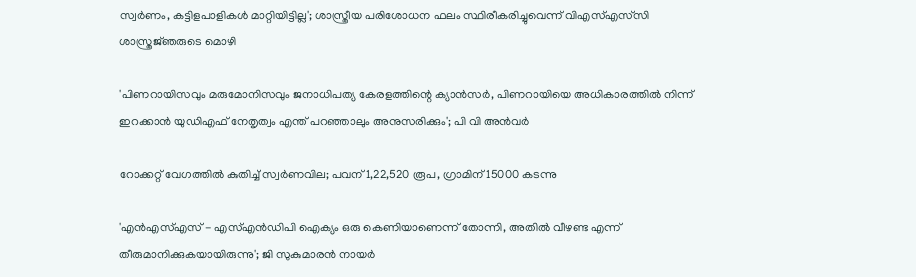സ്വർണം, കട്ടിളപാളികൾ മാറ്റിയിട്ടില്ല'; ശാസ്ത്രീയ പരിശോധന ഫലം സ്ഥിരീകരിച്ചുവെന്ന് വിഎസ്എസ്‍സി ശാസ്ത്രജ്‌ഞരുടെ മൊഴി

'പിണറായിസവും മരുമോനിസവും ജനാധിപത്യ കേരളത്തിന്റെ ക്യാൻസർ, പിണറായിയെ അധികാരത്തിൽ നിന്ന് ഇറക്കാൻ യുഡിഎഫ് നേതൃത്വം എന്ത്‌ പറഞ്ഞാലും അനുസരിക്കും'; പി വി അൻവർ

റോക്കറ്റ് വേഗത്തിൽ കുതിച്ച് സ്വർണവില; പവന് 1,22,520 രൂപ, ഗ്രാമിന് 15000 കടന്നു

'എന്‍എസ്എസ് - എസ്എന്‍ഡിപി ഐക്യം ഒരു കെണിയാണെന്ന് തോന്നി, അതിൽ വീഴണ്ട എന്ന് തീരുമാനിക്കുകയായിരുന്നു'; ജി സുകുമാരൻ നായർ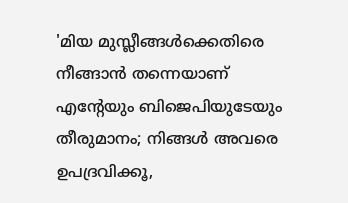'മിയ മുസ്ലീങ്ങള്‍ക്കെതിരെ നീങ്ങാന്‍ തന്നെയാണ് എന്റേയും ബിജെപിയുടേയും തീരുമാനം; നിങ്ങള്‍ അവരെ ഉപദ്രവിക്കൂ,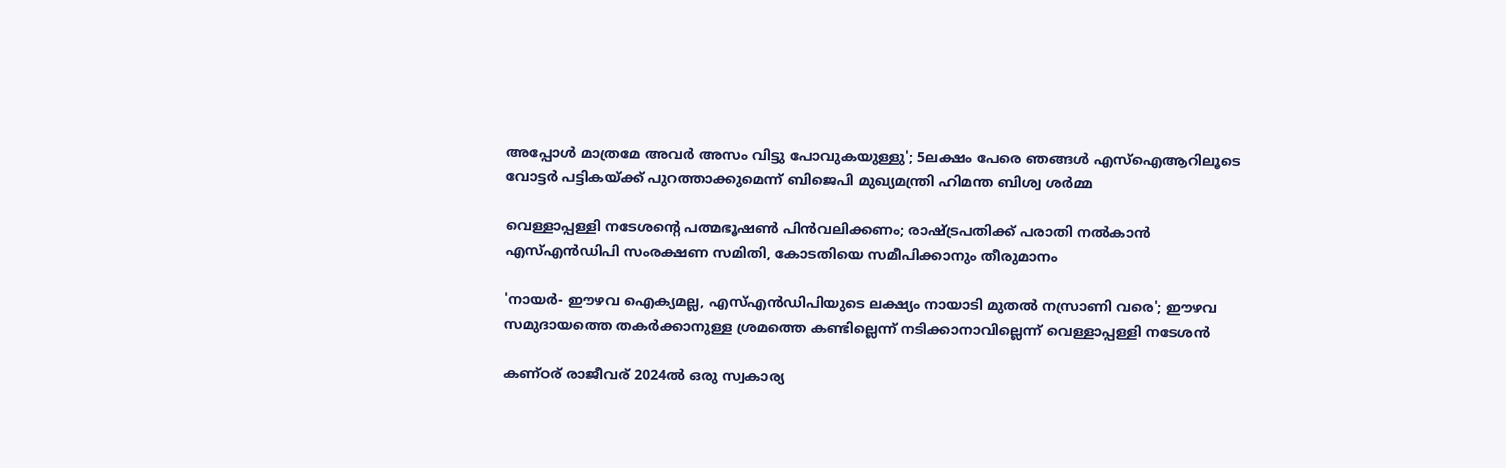അപ്പോള്‍ മാത്രമേ അവര്‍ അസം വിട്ടു പോവുകയുള്ളു'; 5ലക്ഷം പേരെ ഞങ്ങള്‍ എസ്‌ഐആറിലൂടെ വോട്ടര്‍ പട്ടികയ്ക്ക് പുറത്താക്കുമെന്ന് ബിജെപി മുഖ്യമന്ത്രി ഹിമന്ത ബിശ്വ ശര്‍മ്മ

വെള്ളാപ്പള്ളി നടേശന്റെ പത്മഭൂഷൺ പിൻവലിക്കണം; രാഷ്ട്രപതിക്ക് പരാതി നൽകാൻ എസ്എൻഡിപി സംരക്ഷണ സമിതി, കോടതിയെ സമീപിക്കാനും തീരുമാനം

'നായർ- ഈഴവ ഐക്യമല്ല, എസ്എൻഡിപിയുടെ ലക്ഷ്യം നായാടി മുതൽ നസ്രാണി വരെ'; ഈഴവ സമുദായത്തെ തകർക്കാനുള്ള ശ്രമത്തെ കണ്ടില്ലെന്ന് നടിക്കാനാവില്ലെന്ന് വെള്ളാപ്പള്ളി നടേശൻ

കണ്ഠര് രാജീവര് 2024ല്‍ ഒരു സ്വകാര്യ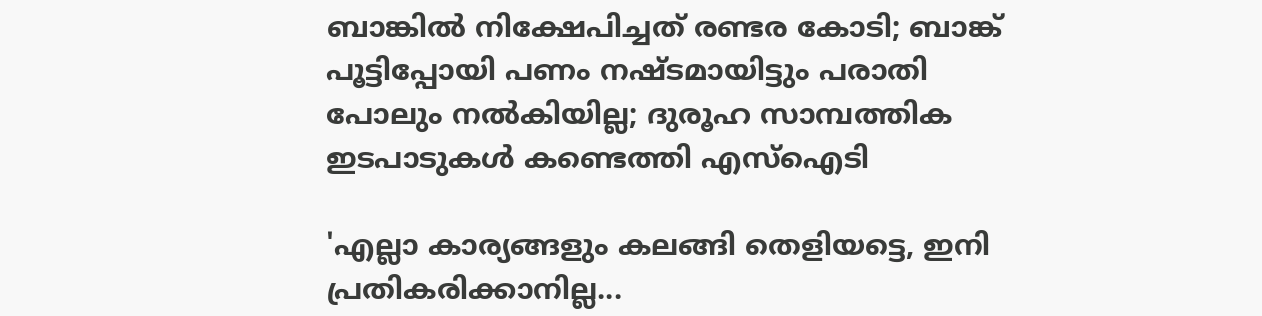ബാങ്കില്‍ നിക്ഷേപിച്ചത് രണ്ടര കോടി; ബാങ്ക് പൂട്ടിപ്പോയി പണം നഷ്ടമായിട്ടും പരാതി പോലും നല്‍കിയില്ല; ദുരൂഹ സാമ്പത്തിക ഇടപാടുകള്‍ കണ്ടെത്തി എസ്‌ഐടി

'എല്ലാ കാര്യങ്ങളും കലങ്ങി തെളിയട്ടെ, ഇനി പ്രതികരിക്കാനില്ല...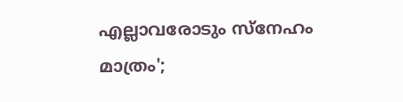എല്ലാവരോടും സ്നേഹം മാത്രം';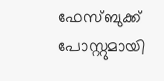ഫേസ്ബുക്ക് പോസ്റ്റുമായി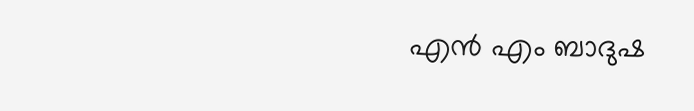എൻ എം ബാദുഷ